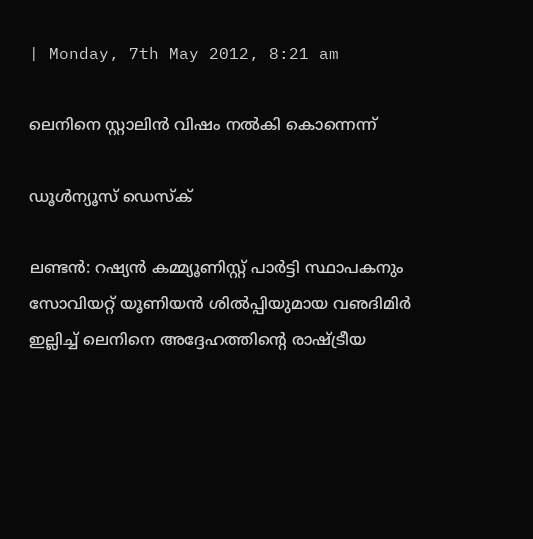| Monday, 7th May 2012, 8:21 am

ലെനിനെ സ്റ്റാലിന്‍ വിഷം നല്‍കി കൊന്നെന്ന്

ഡൂള്‍ന്യൂസ് ഡെസ്‌ക്

ലണ്ടന്‍: റഷ്യന്‍ കമ്മ്യൂണിസ്റ്റ് പാര്‍ട്ടി സ്ഥാപകനും സോവിയറ്റ് യൂണിയന്‍ ശില്‍പ്പിയുമായ വഌദിമിര്‍ ഇല്ലിച്ച് ലെനിനെ അദ്ദേഹത്തിന്റെ രാഷ്ട്രീയ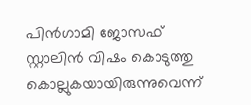പിന്‍ഗാമി ജോസഫ് സ്റ്റാലിന്‍ വിഷം കൊടുത്തു കൊല്ലുകയായിരുന്നുവെന്ന്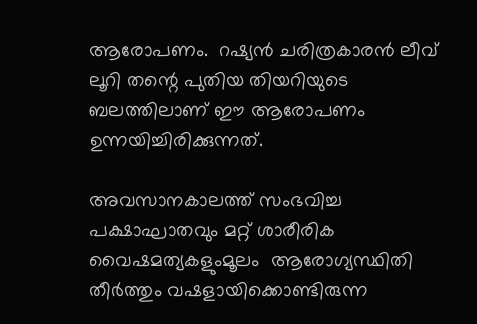ആരോപണം.  റഷ്യന്‍ ചരിത്രകാരന്‍ ലീവ് ലൂറി തന്റെ പുതിയ തിയറിയുടെ ബലത്തിലാണ് ഈ ആരോപണം ഉന്നയിച്ചിരിക്കുന്നത്.

അവസാനകാലത്ത് സംഭവിച്ച പക്ഷാഘാതവും മറ്റ് ശാരീരിക വൈഷമത്യകളുംമൂലം  ആരോഗ്യസ്ഥിതി തീര്‍ത്തും വഷളായിക്കൊണ്ടിരുന്ന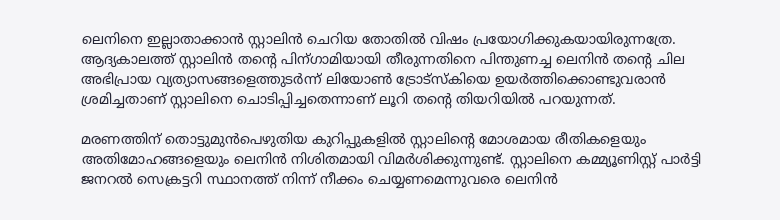ലെനിനെ ഇല്ലാതാക്കാന്‍ സ്റ്റാലിന്‍ ചെറിയ തോതില്‍ വിഷം പ്രയോഗിക്കുകയായിരുന്നത്രേ. ആദ്യകാലത്ത് സ്റ്റാലിന്‍ തന്റെ പിന്ഗാമിയായി തീരുന്നതിനെ പിന്തുണച്ച ലെനിന്‍ തന്റെ ചില അഭിപ്രായ വ്യത്യാസങ്ങളെത്തുടര്‍ന്ന് ലിയോണ്‍ ട്രോട്‌സ്‌കിയെ ഉയര്‍ത്തിക്കൊണ്ടുവരാന്‍ ശ്രമിച്ചതാണ് സ്റ്റാലിനെ ചൊടിപ്പിച്ചതെന്നാണ് ലൂറി തന്റെ തിയറിയില്‍ പറയുന്നത്.

മരണത്തിന് തൊട്ടുമുന്‍പെഴുതിയ കുറിപ്പുകളില്‍ സ്റ്റാലിന്റെ മോശമായ രീതികളെയും അതിമോഹങ്ങളെയും ലെനിന്‍ നിശിതമായി വിമര്‍ശിക്കുന്നുണ്ട്. സ്റ്റാലിനെ കമ്മ്യൂണിസ്റ്റ് പാര്‍ട്ടി ജനറല്‍ സെക്രട്ടറി സ്ഥാനത്ത് നിന്ന് നീക്കം ചെയ്യണമെന്നുവരെ ലെനിന്‍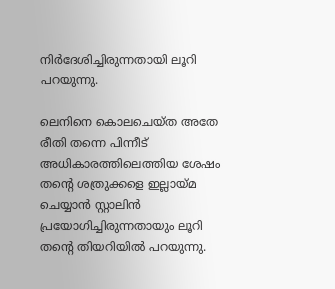നിര്‍ദേശിച്ചിരുന്നതായി ലൂറി പറയുന്നു.

ലെനിനെ കൊലചെയ്ത അതേ രീതി തന്നെ പിന്നീട് അധികാരത്തിലെത്തിയ ശേഷം തന്റെ ശത്രുക്കളെ ഇല്ലായ്മ ചെയ്യാന്‍ സ്റ്റാലിന്‍ പ്രയോഗിച്ചിരുന്നതായും ലൂറി തന്റെ തിയറിയില്‍ പറയുന്നു.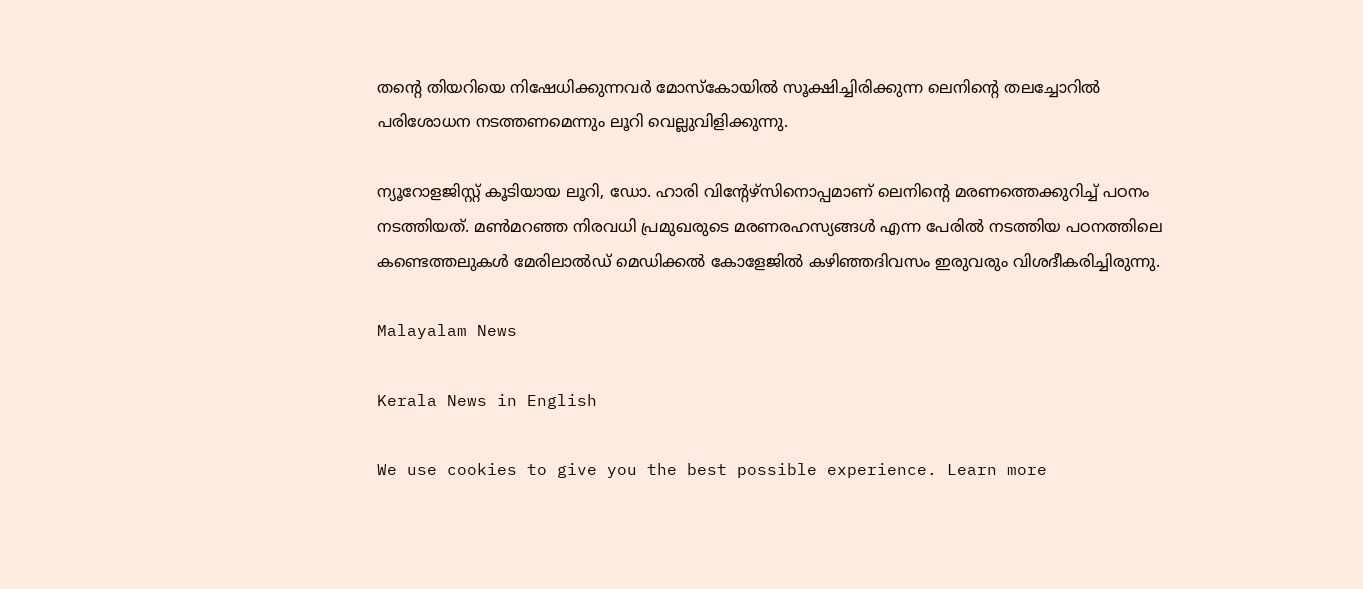തന്റെ തിയറിയെ നിഷേധിക്കുന്നവര്‍ മോസ്‌കോയില്‍ സൂക്ഷിച്ചിരിക്കുന്ന ലെനിന്റെ തലച്ചോറില്‍ പരിശോധന നടത്തണമെന്നും ലൂറി വെല്ലുവിളിക്കുന്നു.

ന്യൂറോളജിസ്റ്റ് കൂടിയായ ലൂറി, ഡോ. ഹാരി വിന്റേഴ്‌സിനൊപ്പമാണ് ലെനിന്റെ മരണത്തെക്കുറിച്ച് പഠനം നടത്തിയത്. മണ്‍മറഞ്ഞ നിരവധി പ്രമുഖരുടെ മരണരഹസ്യങ്ങള്‍ എന്ന പേരില്‍ നടത്തിയ പഠനത്തിലെ കണ്ടെത്തലുകള്‍ മേരിലാല്‍ഡ് മെഡിക്കല്‍ കോളേജില്‍ കഴിഞ്ഞദിവസം ഇരുവരും വിശദീകരിച്ചിരുന്നു.

Malayalam News

Kerala News in English

We use cookies to give you the best possible experience. Learn more